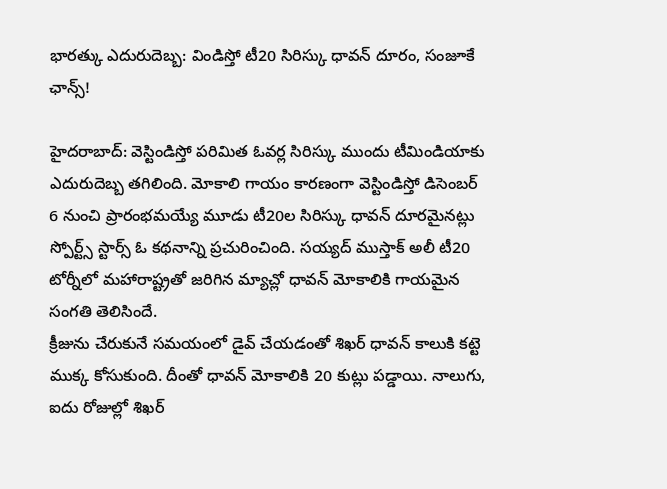భారత్కు ఎదురుదెబ్బ: విండిస్తో టీ20 సిరిస్కు ధావన్ దూరం, సంజూకే ఛాన్స్!

హైదరాబాద్: వెస్టిండిస్తో పరిమిత ఓవర్ల సిరిస్కు ముందు టీమిండియాకు ఎదురుదెబ్బ తగిలింది. మోకాలి గాయం కారణంగా వెస్టిండిస్తో డిసెంబర్ 6 నుంచి ప్రారంభమయ్యే మూడు టీ20ల సిరిస్కు ధావన్ దూరమైనట్లు స్పోర్ట్స్ స్టార్స్ ఓ కథనాన్ని ప్రచురించింది. సయ్యద్ ముస్తాక్ అలీ టీ20 టోర్నీలో మహారాష్ట్రతో జరిగిన మ్యాచ్లో ధావన్ మోకాలికి గాయమైన సంగతి తెలిసిందే.
క్రీజును చేరుకునే సమయంలో డైవ్ చేయడంతో శిఖర్ ధావన్ కాలుకి కట్టె ముక్క కోసుకుంది. దీంతో ధావన్ మోకాలికి 20 కుట్లు పడ్డాయి. నాలుగు, ఐదు రోజుల్లో శిఖర్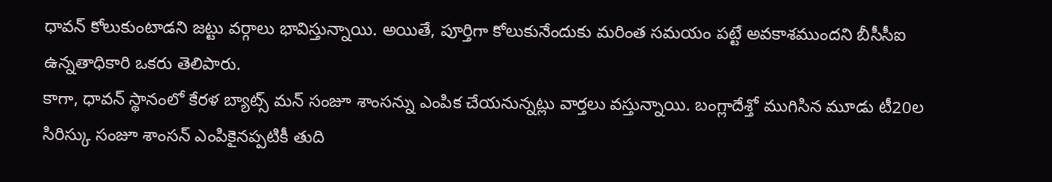ధావన్ కోలుకుంటాడని జట్టు వర్గాలు భావిస్తున్నాయి. అయితే, పూర్తిగా కోలుకునేందుకు మరింత సమయం పట్టే అవకాశముందని బీసీసీఐ ఉన్నతాధికారి ఒకరు తెలిపారు.
కాగా, ధావన్ స్థానంలో కేరళ బ్యాట్స్ మన్ సంజూ శాంసన్ను ఎంపిక చేయనున్నట్లు వార్తలు వస్తున్నాయి. బంగ్లాదేశ్తో ముగిసిన మూడు టీ20ల సిరిస్కు సంజూ శాంసన్ ఎంపికైనప్పటికీ తుది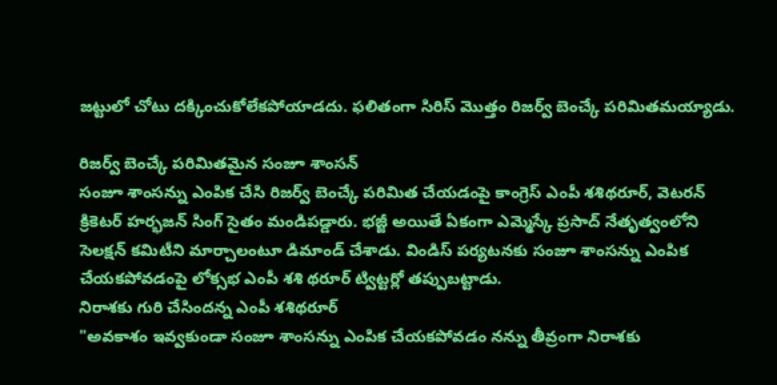జట్టులో చోటు దక్కించుకోలేకపోయాడదు. ఫలితంగా సిరిస్ మొత్తం రిజర్వ్ బెంచ్కే పరిమితమయ్యాడు.

రిజర్వ్ బెంచ్కే పరిమితమైన సంజూ శాంసన్
సంజూ శాంసన్ను ఎంపిక చేసి రిజర్వ్ బెంచ్కే పరిమిత చేయడంపై కాంగ్రెస్ ఎంపీ శశిథరూర్, వెటరన్ క్రికెటర్ హర్భజన్ సింగ్ సైతం మండిపడ్డారు. భజ్జీ అయితే ఏకంగా ఎమ్మెస్కే ప్రసాద్ నేతృత్వంలోని సెలక్షన్ కమిటీని మార్చాలంటూ డిమాండ్ చేశాడు. విండిస్ పర్యటనకు సంజూ శాంసన్ను ఎంపిక చేయకపోవడంపై లోక్సభ ఎంపీ శశి థరూర్ ట్విట్టర్లో తప్పుబట్టాడు.
నిరాశకు గురి చేసిందన్న ఎంపీ శశిథరూర్
"అవకాశం ఇవ్వకుండా సంజూ శాంసన్ను ఎంపిక చేయకపోవడం నన్ను తీవ్రంగా నిరాశకు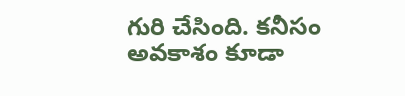గురి చేసింది. కనీసం అవకాశం కూడా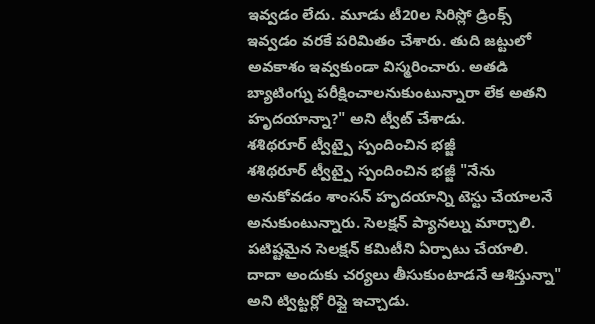ఇవ్వడం లేదు. మూడు టీ20ల సిరిస్లో డ్రింక్స్ ఇవ్వడం వరకే పరిమితం చేశారు. తుది జట్టులో అవకాశం ఇవ్వకుండా విస్మరించారు. అతడి బ్యాటింగ్ను పరీక్షించాలనుకుంటున్నారా లేక అతని హృదయాన్నా?" అని ట్వీట్ చేశాడు.
శశిథరూర్ ట్వీట్పై స్పందించిన భజ్జీ
శశిథరూర్ ట్వీట్పై స్పందించిన భజ్జీ "నేను అనుకోవడం శాంసన్ హృదయాన్ని టెస్టు చేయాలనే అనుకుంటున్నారు. సెలక్షన్ ప్యానల్ను మార్చాలి. పటిష్టమైన సెలక్షన్ కమిటీని ఏర్పాటు చేయాలి. దాదా అందుకు చర్యలు తీసుకుంటాడనే ఆశిస్తున్నా" అని ట్విట్టర్లో రిప్లై ఇచ్చాడు.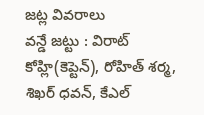జట్ల వివరాలు
వన్డే జట్టు : విరాట్ కోహ్లి(కెప్టెన్), రోహిత్ శర్మ, శిఖర్ ధవన్, కేఎల్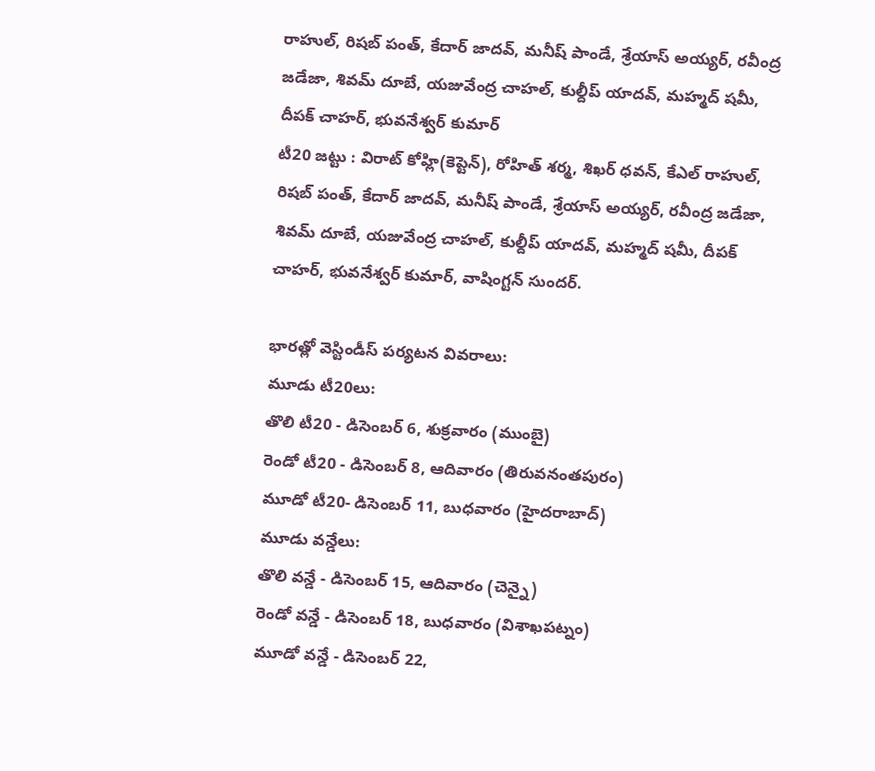రాహుల్, రిషబ్ పంత్, కేదార్ జాదవ్, మనీష్ పాండే, శ్రేయాస్ అయ్యర్, రవీంద్ర జడేజా, శివమ్ దూబే, యజువేంద్ర చాహల్, కుల్దీప్ యాదవ్, మహ్మద్ షమీ, దీపక్ చాహర్, భువనేశ్వర్ కుమార్
టీ20 జట్టు : విరాట్ కోహ్లి(కెప్టెన్), రోహిత్ శర్మ, శిఖర్ ధవన్, కేఎల్ రాహుల్, రిషబ్ పంత్, కేదార్ జాదవ్, మనీష్ పాండే, శ్రేయాస్ అయ్యర్, రవీంద్ర జడేజా, శివమ్ దూబే, యజువేంద్ర చాహల్, కుల్దీప్ యాదవ్, మహ్మద్ షమీ, దీపక్ చాహర్, భువనేశ్వర్ కుమార్, వాషింగ్టన్ సుందర్.

భారత్లో వెస్టిండీస్ పర్యటన వివరాలు:
మూడు టీ20లు:
తొలి టీ20 - డిసెంబర్ 6, శుక్రవారం (ముంబై)
రెండో టీ20 - డిసెంబర్ 8, ఆదివారం (తిరువనంతపురం)
మూడో టీ20- డిసెంబర్ 11, బుధవారం (హైదరాబాద్)
మూడు వన్డేలు:
తొలి వన్డే - డిసెంబర్ 15, ఆదివారం (చెన్నై)
రెండో వన్డే - డిసెంబర్ 18, బుధవారం (విశాఖపట్నం)
మూడో వన్డే - డిసెంబర్ 22,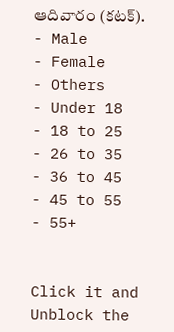ఆదివారం (కటక్).
- Male
- Female
- Others
- Under 18
- 18 to 25
- 26 to 35
- 36 to 45
- 45 to 55
- 55+


Click it and Unblock the